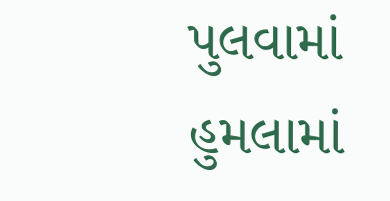પુલવામાં હુમલામાં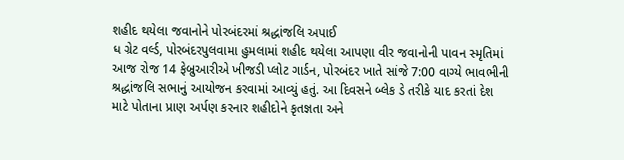શહીદ થયેલા જવાનોને પોરબંદરમાં શ્રદ્ધાંજલિ અપાઈ
ધ ગ્રેટ વર્લ્ડ, પોરબંદરપુલવામા હુમલામાં શહીદ થયેલા આપણા વીર જવાનોની પાવન સ્મૃતિમાં આજ રોજ 14 ફેબ્રુઆરીએ ખીજડી પ્લોટ ગાર્ડન, પોરબંદર ખાતે સાંજે 7:00 વાગ્યે ભાવભીની શ્રદ્ધાંજલિ સભાનું આયોજન કરવામાં આવ્યું હતું. આ દિવસને બ્લેક ડે તરીકે યાદ કરતાં દેશ માટે પોતાના પ્રાણ અર્પણ કરનાર શહીદોને કૃતજ્ઞતા અને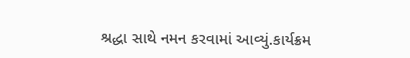શ્રદ્ધા સાથે નમન કરવામાં આવ્યું.કાર્યક્રમ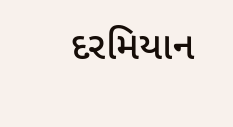દરમિયાન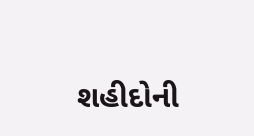શહીદોની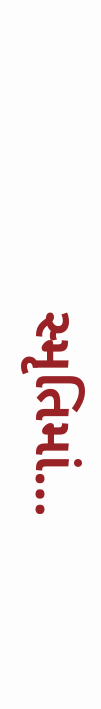સ્મૃતિમાં…